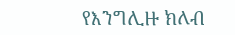የእንግሊዙ ክለብ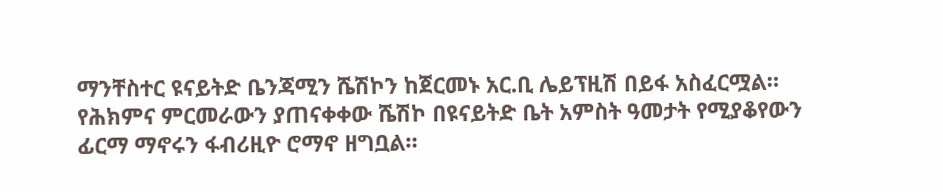ማንቸስተር ዩናይትድ ቤንጃሚን ሼሽኮን ከጀርመኑ አር.ቢ ሌይፕዚሽ በይፋ አስፈርሟል።
የሕክምና ምርመራውን ያጠናቀቀው ሼሽኮ በዩናይትድ ቤት አምስት ዓመታት የሚያቆየውን ፊርማ ማኖሩን ፋብሪዚዮ ሮማኖ ዘግቧል።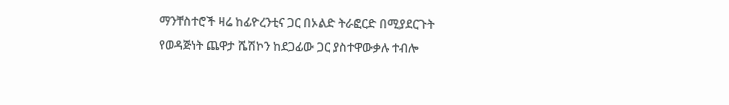ማንቸስተሮች ዛሬ ከፊዮረንቲና ጋር በኦልድ ትራፎርድ በሚያደርጉት የወዳጅነት ጨዋታ ሼሽኮን ከደጋፊው ጋር ያስተዋውቃሉ ተብሎ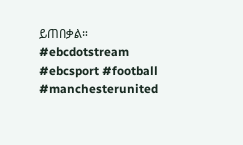ይጠበቃል።
#ebcdotstream #ebcsport #football #manchesterunited